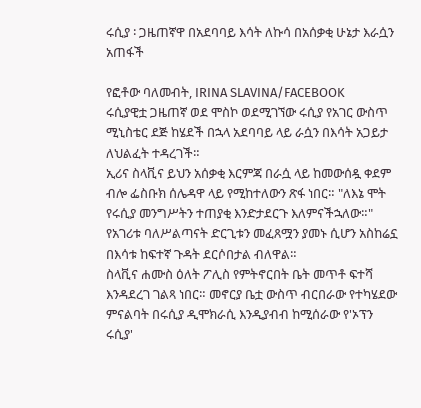ሩሲያ ፡ ጋዜጠኛዋ በአደባባይ እሳት ለኩሳ በአሰቃቂ ሁኔታ እራሷን አጠፋች

የፎቶው ባለመብት, IRINA SLAVINA/FACEBOOK
ሩሲያዊቷ ጋዜጠኛ ወደ ሞስኮ ወደሚገኘው ሩሲያ የአገር ውስጥ ሚኒስቴር ደጅ ከሄደች በኋላ አደባባይ ላይ ራሷን በእሳት አጋይታ ለህልፈት ተዳረገች።
ኢሪና ስላቪና ይህን አሰቃቂ እርምጃ በራሷ ላይ ከመውሰዷ ቀደም ብሎ ፌስቡክ ሰሌዳዋ ላይ የሚከተለውን ጽፋ ነበር። "ለእኔ ሞት የሩሲያ መንግሥትን ተጠያቂ እንድታደርጉ እለምናችኋለው።"
የአገሪቱ ባለሥልጣናት ድርጊቱን መፈጸሟን ያመኑ ሲሆን አስከሬኗ በእሳቱ ከፍተኛ ጉዳት ደርሶበታል ብለዋል።
ስላቪና ሐሙስ ዕለት ፖሊስ የምትኖርበት ቤት መጥቶ ፍተሻ እንዳደረገ ገልጻ ነበር። መኖርያ ቤቷ ውስጥ ብርበራው የተካሄደው ምናልባት በሩሲያ ዲሞክራሲ እንዲያብብ ከሚሰራው የ'ኦፕን ሩሲያ'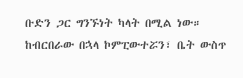ቡድን ጋር ግንኙነት ካላት በሚል ነው።
ከብርበራው በኋላ ኮምፒውተሯን፣ ቤት ውስጥ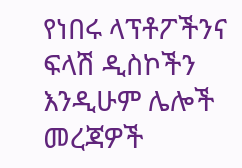የነበሩ ላፕቶፖችንና ፍላሽ ዲስኮችን እንዲሁም ሌሎች መረጃዎች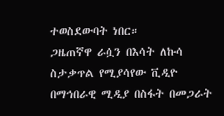ተወስደውባት ነበር።
ጋዜጠኛዋ ራሷን በእሳት ለኩሳ ስታቃጥል የሚያሳየው ቪዲዮ በማኅበራዊ ሚዲያ በስፋት በመጋራት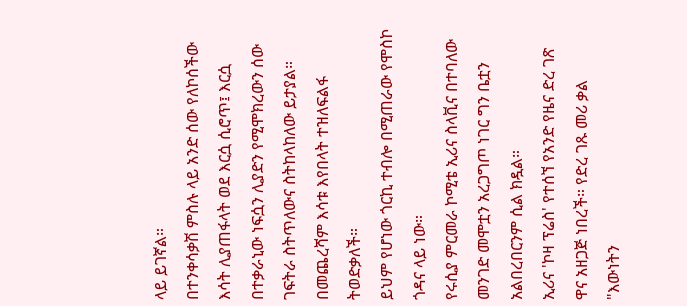ላይ ይገኛል።
በተንቀሳቃሽ ምስሉ ላይ አንድ ሰው የለኮሰችው እሳት ሊያጠፋላት ወደ እርሷ ሲሮጥ፤ እርሷ በተቃራኒው ነፍሷን ሊያድን የሚሞክረውን ሰው ገፍትራ ስትጥለውና ስትከላከለው ይታያል።
በመጨረሻም እሳቱ እየበላት ተዝለፍልፋ ትወድቃለች።
ይህም የሆነው ጎርኪ ተብሎ በሚጠራው የሞስኮ ጎዳና ላይ ነው።
የሩሲያ ምርመራ ኮሚቴ ኢሪና ስላቪና በተባለው መንገድ መሞቷን አረጋግጦ ነገር ግን ቤቷን አልበረበርንም ሲል ክዷል።
ኢሪና 'ኮዛ ፕሬስ' የተሰኘ የአንድ የዜና ድረ ገጽ ዋና አዘጋጅ ነበረች። የድረ ገጹ መሪ ቃል "እውነትን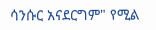ሳንሱር አናደርግም" የሚል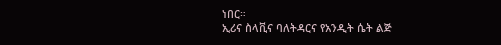ነበር።
ኢሪና ስላቪና ባለትዳርና የአንዲት ሴት ልጅ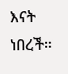እናት ነበረች።